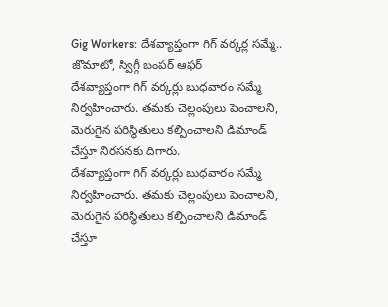Gig Workers: దేశవ్యాప్తంగా గిగ్ వర్కర్ల సమ్మే.. జొమాటో, స్విగ్గీ బంపర్ ఆఫర్
దేశవ్యాప్తంగా గిగ్ వర్కర్లు బుధవారం సమ్మే నిర్వహించారు. తమకు చెల్లంపులు పెంచాలని, మెరుగైన పరిస్థితులు కల్పించాలని డిమాండ్ చేస్తూ నిరసనకు దిగారు.
దేశవ్యాప్తంగా గిగ్ వర్కర్లు బుధవారం సమ్మే నిర్వహించారు. తమకు చెల్లంపులు పెంచాలని, మెరుగైన పరిస్థితులు కల్పించాలని డిమాండ్ చేస్తూ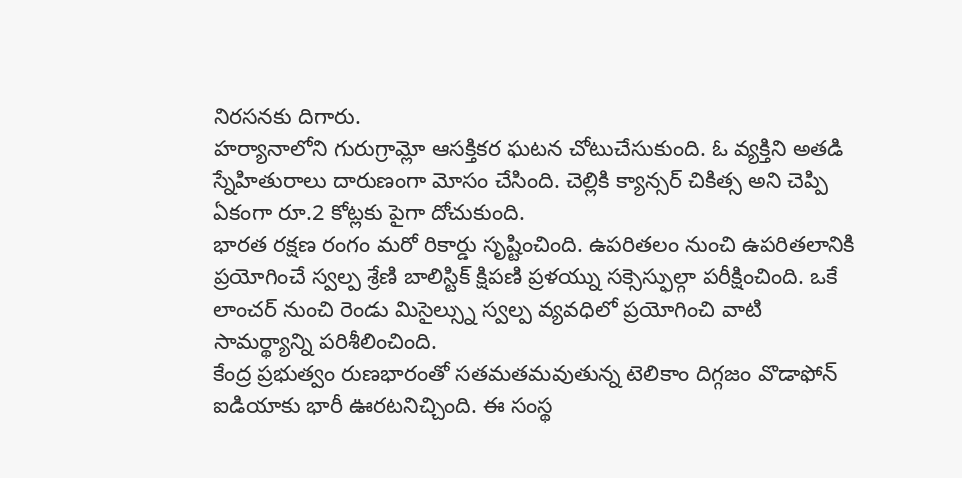నిరసనకు దిగారు.
హర్యానాలోని గురుగ్రామ్లో ఆసక్తికర ఘటన చోటుచేసుకుంది. ఓ వ్యక్తిని అతడి స్నేహితురాలు దారుణంగా మోసం చేసింది. చెల్లికి క్యాన్సర్ చికిత్స అని చెప్పి ఏకంగా రూ.2 కోట్లకు పైగా దోచుకుంది.
భారత రక్షణ రంగం మరో రికార్డు సృష్టించింది. ఉపరితలం నుంచి ఉపరితలానికి ప్రయోగించే స్వల్ప శ్రేణి బాలిస్టిక్ క్షిపణి ప్రళయ్ను సక్సెస్ఫుల్గా పరీక్షించింది. ఒకే లాంచర్ నుంచి రెండు మిసైల్స్ను స్వల్ప వ్యవధిలో ప్రయోగించి వాటి సామర్థ్యాన్ని పరిశీలించింది.
కేంద్ర ప్రభుత్వం రుణభారంతో సతమతమవుతున్న టెలికాం దిగ్గజం వొడాఫోన్ ఐడియాకు భారీ ఊరటనిచ్చింది. ఈ సంస్థ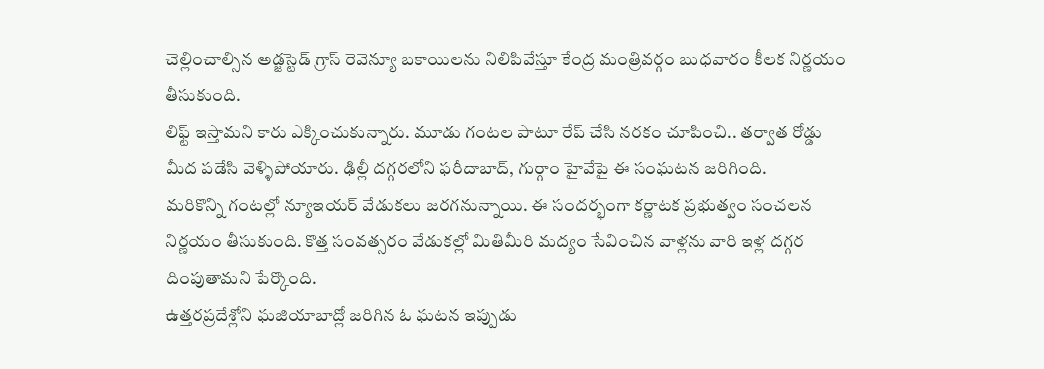చెల్లించాల్సిన అడ్జస్టెడ్ గ్రాస్ రెవెన్యూ బకాయిలను నిలిపివేస్తూ కేంద్ర మంత్రివర్గం బుధవారం కీలక నిర్ణయం తీసుకుంది.
లిఫ్ట్ ఇస్తామని కారు ఎక్కించుకున్నారు. మూడు గంటల పాటూ రేప్ చేసి నరకం చూపించి.. తర్వాత రోడ్డు మీద పడేసి వెళ్ళిపోయారు. ఢిల్లీ దగ్గరలోని ఫరీదాబాద్, గుర్గాం హైవేపై ఈ సంఘటన జరిగింది.
మరికొన్ని గంటల్లో న్యూఇయర్ వేడుకలు జరగనున్నాయి. ఈ సందర్భంగా కర్ణాటక ప్రభుత్వం సంచలన నిర్ణయం తీసుకుంది. కొత్త సంవత్సరం వేడుకల్లో మితిమీరి మద్యం సేవించిన వాళ్లను వారి ఇళ్ల దగ్గర దింపుతామని పేర్కొంది.
ఉత్తరప్రదేశ్లోని ఘజియాబాద్లో జరిగిన ఓ ఘటన ఇప్పుడు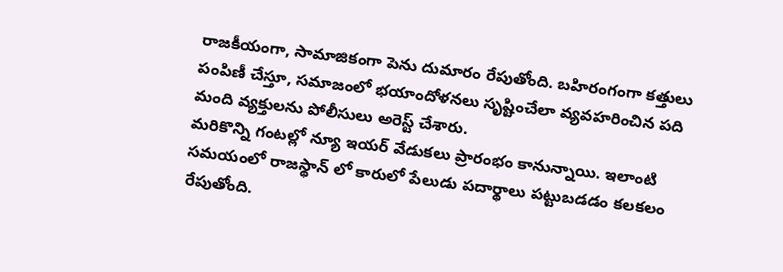రాజకీయంగా, సామాజికంగా పెను దుమారం రేపుతోంది. బహిరంగంగా కత్తులు పంపిణీ చేస్తూ, సమాజంలో భయాందోళనలు సృష్టించేలా వ్యవహరించిన పది మంది వ్యక్తులను పోలీసులు అరెస్ట్ చేశారు.
మరికొన్ని గంటల్లో న్యూ ఇయర్ వేడుకలు ప్రారంభం కానున్నాయి. ఇలాంటి సమయంలో రాజస్థాన్ లో కారులో పేలుడు పదార్థాలు పట్టుబడడం కలకలం రేపుతోంది.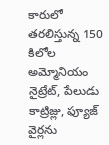కారులో తరలిస్తున్న 150 కిలోల అమ్మోనియం నైట్రేట్, పేలుడు కాట్రిజ్లు, ఫ్యూజ్ వైర్లను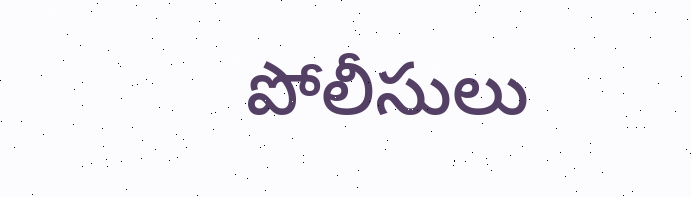పోలీసులు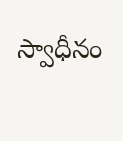స్వాధీనం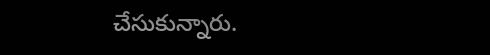చేసుకున్నారు.